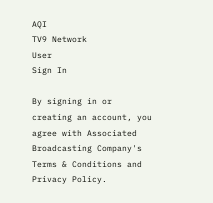AQI
TV9 Network
User
Sign In

By signing in or creating an account, you agree with Associated Broadcasting Company's Terms & Conditions and Privacy Policy.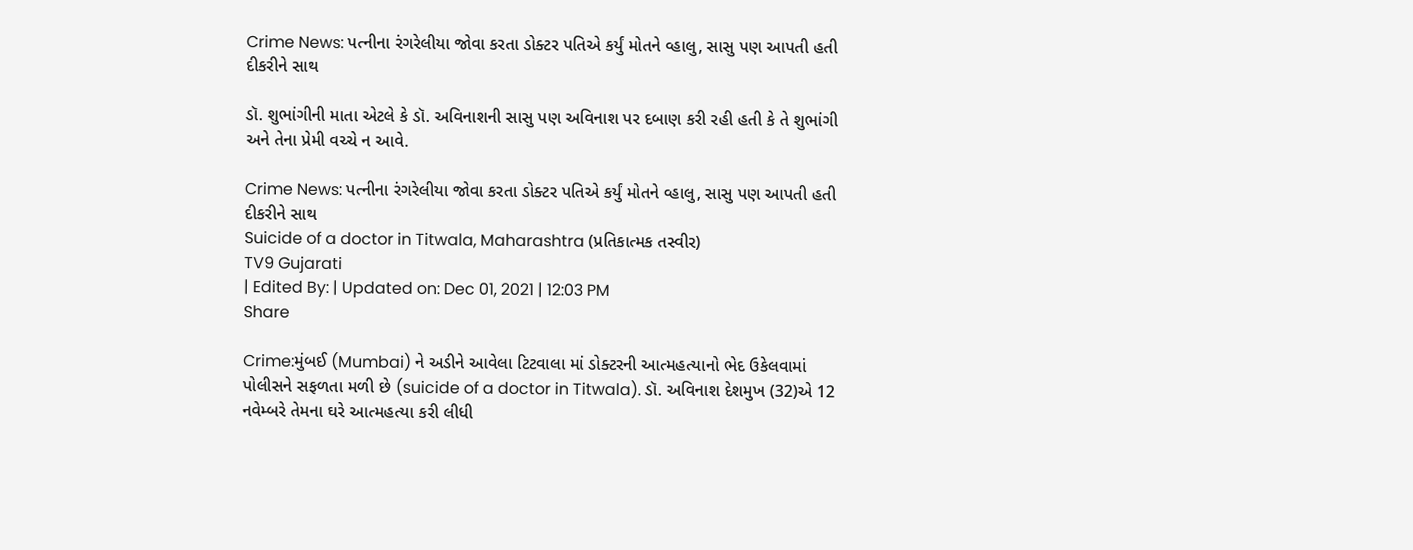Crime News: પત્નીના રંગરેલીયા જોવા કરતા ડોક્ટર પતિએ કર્યું મોતને વ્હાલુ, સાસુ પણ આપતી હતી દીકરીને સાથ

ડૉ. શુભાંગીની માતા એટલે કે ડૉ. અવિનાશની સાસુ પણ અવિનાશ પર દબાણ કરી રહી હતી કે તે શુભાંગી અને તેના પ્રેમી વચ્ચે ન આવે.

Crime News: પત્નીના રંગરેલીયા જોવા કરતા ડોક્ટર પતિએ કર્યું મોતને વ્હાલુ, સાસુ પણ આપતી હતી દીકરીને સાથ
Suicide of a doctor in Titwala, Maharashtra (પ્રતિકાત્મક તસ્વીર)
TV9 Gujarati
| Edited By: | Updated on: Dec 01, 2021 | 12:03 PM
Share

Crime:મુંબઈ (Mumbai) ને અડીને આવેલા ટિટવાલા માં ડોક્ટરની આત્મહત્યાનો ભેદ ઉકેલવામાં પોલીસને સફળતા મળી છે (suicide of a doctor in Titwala). ડૉ. અવિનાશ દેશમુખ (32)એ 12 નવેમ્બરે તેમના ઘરે આત્મહત્યા કરી લીધી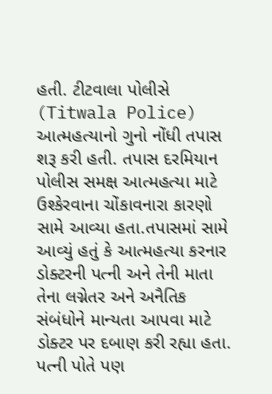હતી. ટીટવાલા પોલીસે (Titwala Police) આત્મહત્યાનો ગુનો નોંધી તપાસ શરૂ કરી હતી. તપાસ દરમિયાન પોલીસ સમક્ષ આત્મહત્યા માટે ઉશ્કેરવાના ચોંકાવનારા કારણો સામે આવ્યા હતા.તપાસમાં સામે આવ્યું હતું કે આત્મહત્યા કરનાર ડોક્ટરની પત્ની અને તેની માતા તેના લગ્નેતર અને અનૈતિક સંબંધોને માન્યતા આપવા માટે ડોક્ટર પર દબાણ કરી રહ્યા હતા. પત્ની પોતે પણ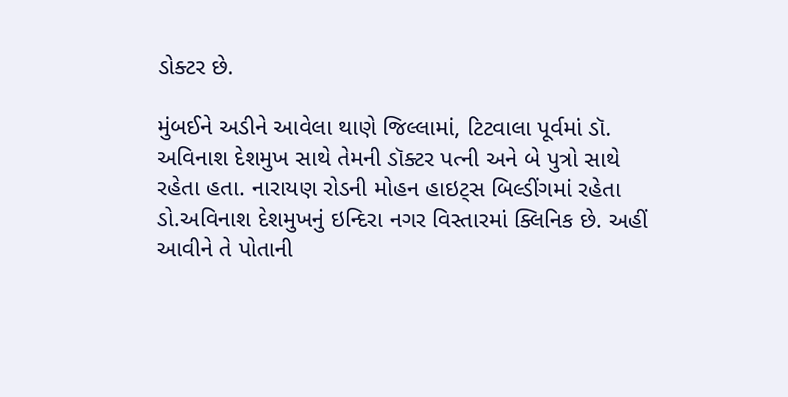ડોક્ટર છે.

મુંબઈને અડીને આવેલા થાણે જિલ્લામાં, ટિટવાલા પૂર્વમાં ડૉ. અવિનાશ દેશમુખ સાથે તેમની ડૉક્ટર પત્ની અને બે પુત્રો સાથે રહેતા હતા. નારાયણ રોડની મોહન હાઇટ્સ બિલ્ડીંગમાં રહેતા ડો.અવિનાશ દેશમુખનું ઇન્દિરા નગર વિસ્તારમાં ક્લિનિક છે. અહીં આવીને તે પોતાની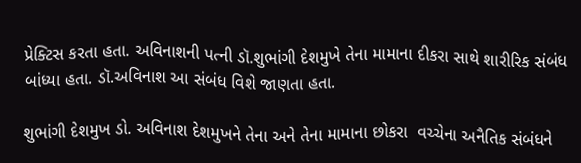પ્રેક્ટિસ કરતા હતા. અવિનાશની પત્ની ડૉ.શુભાંગી દેશમુખે તેના મામાના દીકરા સાથે શારીરિક સંબંધ બાંધ્યા હતા. ડૉ.અવિનાશ આ સંબંધ વિશે જાણતા હતા.

શુભાંગી દેશમુખ ડો. અવિનાશ દેશમુખને તેના અને તેના મામાના છોકરા  વચ્ચેના અનૈતિક સંબંધને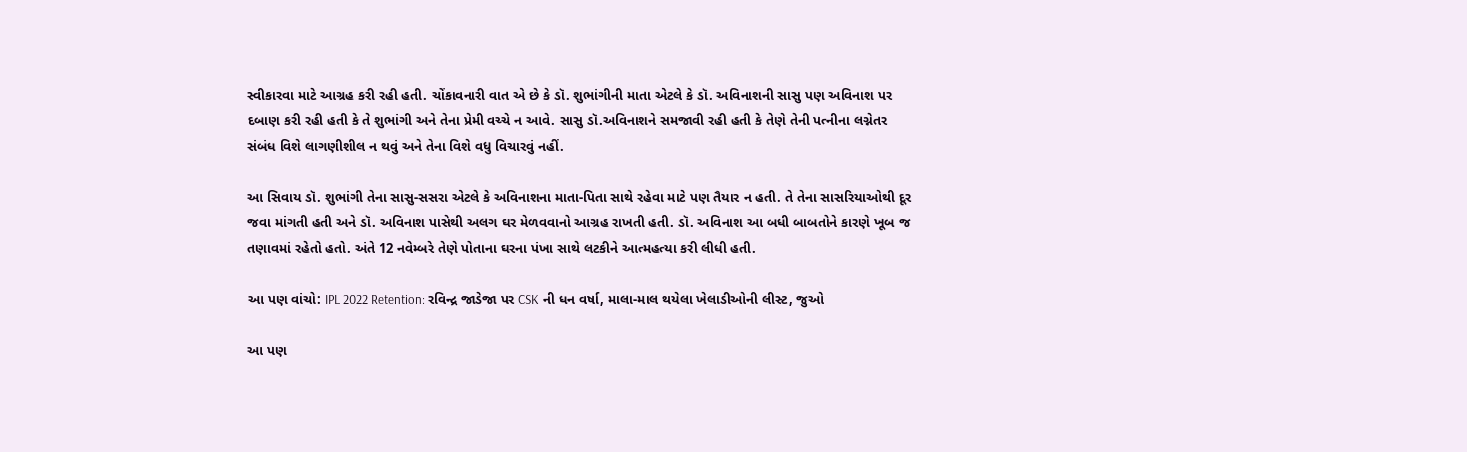સ્વીકારવા માટે આગ્રહ કરી રહી હતી. ચોંકાવનારી વાત એ છે કે ડૉ. શુભાંગીની માતા એટલે કે ડૉ. અવિનાશની સાસુ પણ અવિનાશ પર દબાણ કરી રહી હતી કે તે શુભાંગી અને તેના પ્રેમી વચ્ચે ન આવે. સાસુ ડૉ.અવિનાશને સમજાવી રહી હતી કે તેણે તેની પત્નીના લગ્નેતર સંબંધ વિશે લાગણીશીલ ન થવું અને તેના વિશે વધુ વિચારવું નહીં.

આ સિવાય ડૉ. શુભાંગી તેના સાસુ-સસરા એટલે કે અવિનાશના માતા-પિતા સાથે રહેવા માટે પણ તૈયાર ન હતી. તે તેના સાસરિયાઓથી દૂર જવા માંગતી હતી અને ડૉ. અવિનાશ પાસેથી અલગ ઘર મેળવવાનો આગ્રહ રાખતી હતી. ડૉ. અવિનાશ આ બધી બાબતોને કારણે ખૂબ જ તણાવમાં રહેતો હતો. અંતે 12 નવેમ્બરે તેણે પોતાના ઘરના પંખા સાથે લટકીને આત્મહત્યા કરી લીધી હતી.

આ પણ વાંચો: IPL 2022 Retention: રવિન્દ્ર જાડેજા પર CSK ની ધન વર્ષા, માલા-માલ થયેલા ખેલાડીઓની લીસ્ટ, જુઓ

આ પણ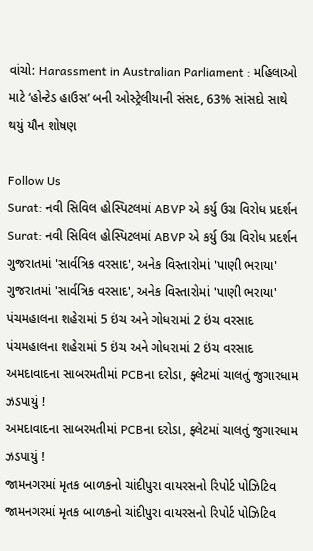વાંચો: Harassment in Australian Parliament : મહિલાઓ માટે ‘હોન્ટેડ હાઉસ’ બની ઓસ્ટ્રેલીયાની સંસદ, 63% સાંસદો સાથે થયું યૌન શોષણ

Follow Us
Surat: નવી સિવિલ હોસ્પિટલમાં ABVP એ કર્યુ ઉગ્ર વિરોધ પ્રદર્શન
Surat: નવી સિવિલ હોસ્પિટલમાં ABVP એ કર્યુ ઉગ્ર વિરોધ પ્રદર્શન
ગુજરાતમાં 'સાર્વત્રિક વરસાદ', અનેક વિસ્તારોમાં 'પાણી ભરાયા'
ગુજરાતમાં 'સાર્વત્રિક વરસાદ', અનેક વિસ્તારોમાં 'પાણી ભરાયા'
પંચમહાલના શહેરામાં 5 ઇંચ અને ગોધરામાં 2 ઇંચ વરસાદ
પંચમહાલના શહેરામાં 5 ઇંચ અને ગોધરામાં 2 ઇંચ વરસાદ
અમદાવાદના સાબરમતીમાં PCBના દરોડા, ફ્લેટમાં ચાલતું જુગારધામ ઝડપાયું !
અમદાવાદના સાબરમતીમાં PCBના દરોડા, ફ્લેટમાં ચાલતું જુગારધામ ઝડપાયું !
જામનગરમાં મૃતક બાળકનો ચાંદીપુરા વાયરસનો રિપોર્ટ પોઝિટિવ
જામનગરમાં મૃતક બાળકનો ચાંદીપુરા વાયરસનો રિપોર્ટ પોઝિટિવ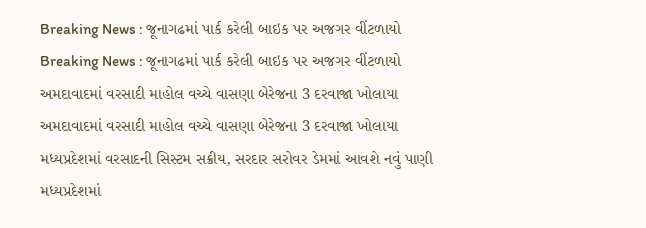Breaking News : જૂનાગઢમાં પાર્ક કરેલી બાઇક પર અજગર વીંટળાયો
Breaking News : જૂનાગઢમાં પાર્ક કરેલી બાઇક પર અજગર વીંટળાયો
અમદાવાદમાં વરસાદી માહોલ વચ્ચે વાસણા બેરેજના 3 દરવાજા ખોલાયા
અમદાવાદમાં વરસાદી માહોલ વચ્ચે વાસણા બેરેજના 3 દરવાજા ખોલાયા
મધ્યપ્રદેશમાં વરસાદની સિસ્ટમ સક્રીય, સરદાર સરોવર ડેમમાં આવશે નવું પાણી
મધ્યપ્રદેશમાં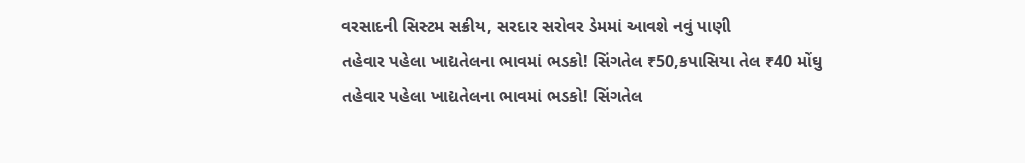વરસાદની સિસ્ટમ સક્રીય, સરદાર સરોવર ડેમમાં આવશે નવું પાણી
તહેવાર પહેલા ખાદ્યતેલના ભાવમાં ભડકો! સિંગતેલ ₹50,કપાસિયા તેલ ₹40 મોંઘુ
તહેવાર પહેલા ખાદ્યતેલના ભાવમાં ભડકો! સિંગતેલ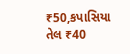₹50,કપાસિયા તેલ ₹40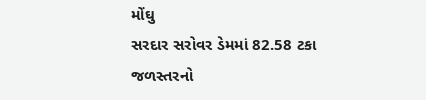મોંઘુ
સરદાર સરોવર ડેમમાં 82.58 ટકા જળસ્તરનો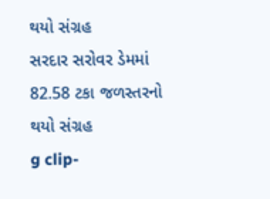થયો સંગ્રહ
સરદાર સરોવર ડેમમાં 82.58 ટકા જળસ્તરનો થયો સંગ્રહ
g clip-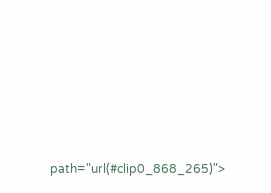path="url(#clip0_868_265)">